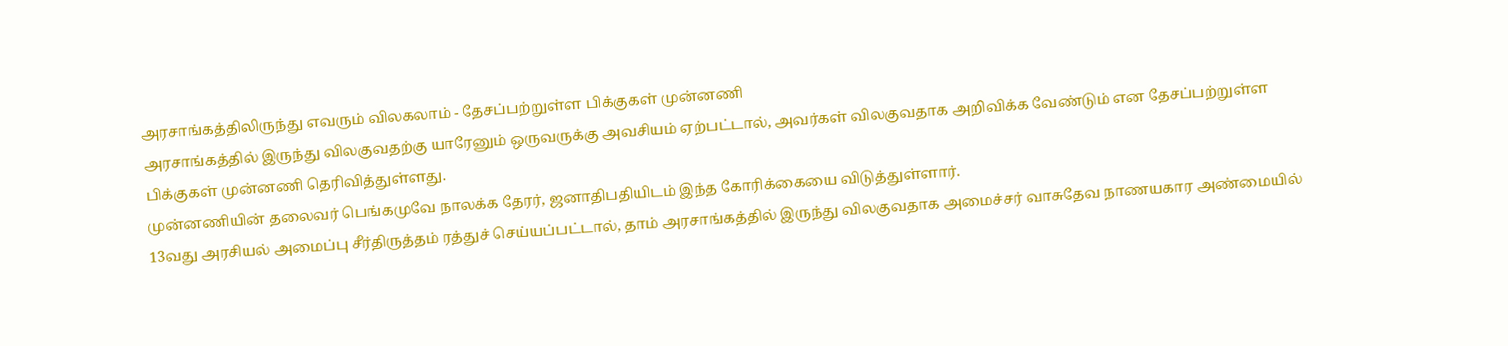அரசாங்கத்திலிருந்து எவரும் விலகலாம் - தேசப்பற்றுள்ள பிக்குகள் முன்னணி
அரசாங்கத்தில் இருந்து விலகுவதற்கு யாரேனும் ஒருவருக்கு அவசியம் ஏற்பட்டால், அவர்கள் விலகுவதாக அறிவிக்க வேண்டும் என தேசப்பற்றுள்ள பிக்குகள் முன்னணி தெரிவித்துள்ளது.
முன்னணியின் தலைவர் பெங்கமுவே நாலக்க தேரர், ஜனாதிபதியிடம் இந்த கோரிக்கையை விடுத்துள்ளார்.
13வது அரசியல் அமைப்பு சீர்திருத்தம் ரத்துச் செய்யப்பட்டால், தாம் அரசாங்கத்தில் இருந்து விலகுவதாக அமைச்சர் வாசுதேவ நாணயகார அண்மையில்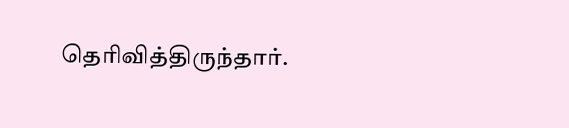தெரிவித்திருந்தார்.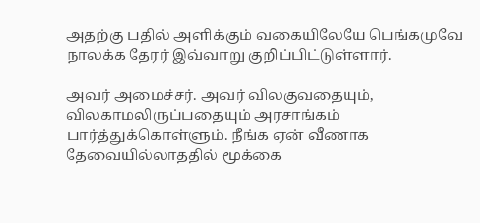அதற்கு பதில் அளிக்கும் வகையிலேயே பெங்கமுவே நாலக்க தேரர் இவ்வாறு குறிப்பிட்டுள்ளார்.

அவர் அமைச்சர். அவர் விலகுவதையும், விலகாமலிருப்பதையும் அரசாங்கம் பார்த்துக்கொள்ளும். நீங்க ஏன் வீணாக தேவையில்லாததில் மூக்கை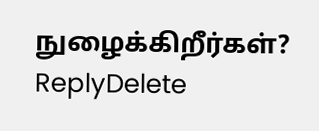நுழைக்கிறீர்கள்?
ReplyDelete